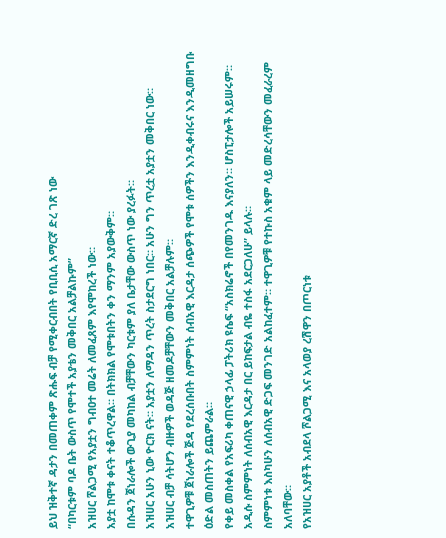ይህ ዝቅተኛ ዳታን በመጠቀም ጽሑፍ ብቻ የሚቀርብበት የቢቢሲ አማርኛ ድረ ገጽ ነው
“በካርቱም ባዶ ቤት ውስጥ የሞተች አያቴን መቅበር አልቻልኩም”
አዝሀር ሾልጋሚ የአያቷን ግብዐተ መሬት ለመፈጸም እየሞከረች ነው።
አያቷ ከሞቱ ቀናት ተቆጥረዋል። በትክክል የሞቱበትን ቀን ማንም አያውቅም።
በሱዳን ጀነራሎች ውጊያ መካከል ብቻቸውን ካርቱም ያለ ቤታቸው ውስጥ ነው ያረፉት።
አዝሀር አሁን ኒው ዮርክ ናት። አያቷን ለማዳን ጥረት ስታደርግ ነበር። አሁን ግን ጥረቷ አያቷን መቅበር ነው።
አዝሀር ብቻ ሳትሆን ብዙዎች ወዳጅ ዘመዶቻቸውን መቅበር አልቻሉም።
ተዋጊዎቹ ጀነራሎች ጅዳ የደረሰቡበት ስምምነት ሰብአዊ እርዳታ ሰጭዎች የሞቱ ሰዎችን እንዲቀብሩና እንዲመዘግቡ ዕድል መስጠትን ይጨምራል።
የቀይ መስቀል የአፍሪካ ቀጠናዊ ኃላፊ ፓትሪክ ዩሴፍ “አስክሬኖች በየመንገዱ እናያለን። ሆስፒታሎች አይሠሩም። አዲሱ ስምምነት ለሰብአዊ እርዳታ በር ይከፍታል ብዬ ተስፋ አደርጋለሁ” ይላሉ።
ስምምነቱ እስካሁን ለሰብአዊ ድጋፍ መንገድ አልከፈተም። ተዋጊዎቹ የተኩስ አቁም ላይ መድረሳቸውን መፈራረም አለባቸው።
የአዝሀር አያቶች አብደላ ሾልጋሚ እና አላወያ ረሽዋን በጦርነቱ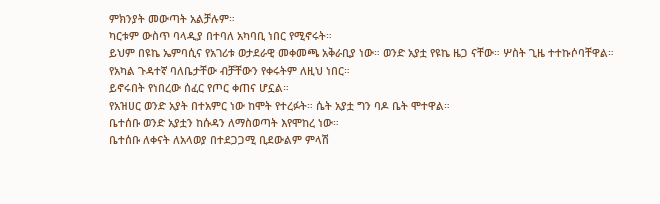ምክንያት መውጣት አልቻሉም።
ካርቱም ውስጥ ባላዲያ በተባለ አካባቢ ነበር የሚኖሩት።
ይህም በዩኬ ኤምባሲና የአገሪቱ ወታደራዊ መቀመጫ አቅራቢያ ነው። ወንድ አያቷ የዩኬ ዜጋ ናቸው። ሦስት ጊዜ ተተኩሶባቸዋል።
የአካል ጉዳተኛ ባለቤታቸው ብቻቸውን የቀሩትም ለዚህ ነበር።
ይኖሩበት የነበረው ሰፈር የጦር ቀጠና ሆኗል።
የአዝሀር ወንድ አያት በተአምር ነው ከሞት የተረፉት። ሴት አያቷ ግን ባዶ ቤት ሞተዋል።
ቤተሰቡ ወንድ አያቷን ከሱዳን ለማስወጣት እየሞከረ ነው።
ቤተሰቡ ለቀናት ለአላወያ በተደጋጋሚ ቢደውልም ምላሽ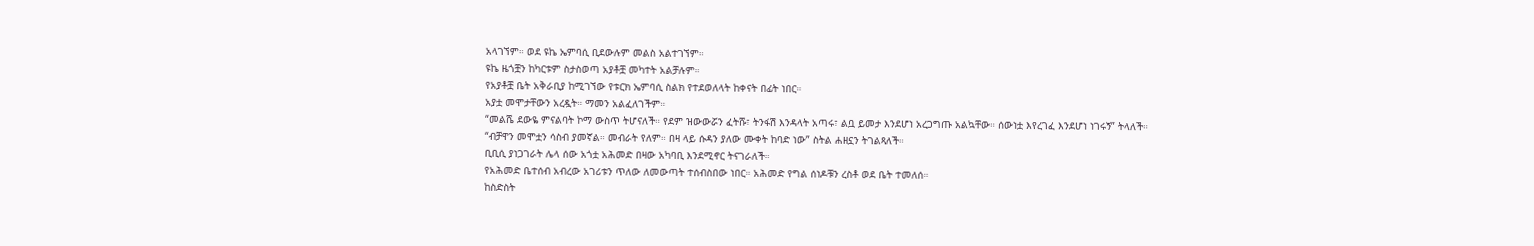አላገኘም። ወደ ዩኬ ኤምባሲ ቢደውሉም መልስ አልተገኘም።
ዩኬ ዜጎቿን ከካርቱም ስታስወጣ አያቶቿ መካተት አልቻሉም።
የአያቶቿ ቤት አቅራቢያ ከሚገኘው የቱርክ ኤምባሲ ስልክ የተደወለላት ከቀናት በፊት ነበር።
አያቷ መሞታቸውን አረዷት። ማመን አልፈለገችም።
“መልሼ ደውዬ ምናልባት ኮማ ውስጥ ትሆናለች። የደም ዝውውሯን ፈትሹ፣ ትንፋሽ እንዳላት አጣሩ፣ ልቧ ይመታ እንደሆነ አረጋግጡ አልኳቸው። ሰውነቷ እየረገፈ እንደሆነ ነገሩኝ” ትላለች።
“ብቻዋን መሞቷን ሳስብ ያመኛል። መብራት የለም። በዛ ላይ ሱዳን ያለው ሙቀት ከባድ ነው” ስትል ሐዘኗን ትገልጻለች።
ቢቢሲ ያነጋገራት ሌላ ሰው አጎቷ አሕመድ በዛው አካባቢ እንደሚኖር ትናገራለች።
የአሕመድ ቤተሰብ አብረው አገሪቱን ጥለው ለመውጣት ተሰብስበው ነበር። አሕመድ የግል ሰነዶቹን ረስቶ ወደ ቤት ተመለሰ።
ከስድስት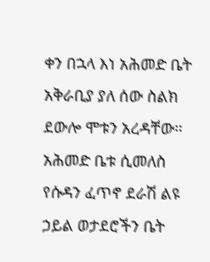ቀን በኋላ እነ አሕመድ ቤት አቅራቢያ ያለ ሰው ስልክ ደውሎ ሞቱን አረዳቸው።
አሕመድ ቤቱ ሲመለስ የሱዳን ፈጥኖ ደራሽ ልዩ ኃይል ወታደሮችን ቤት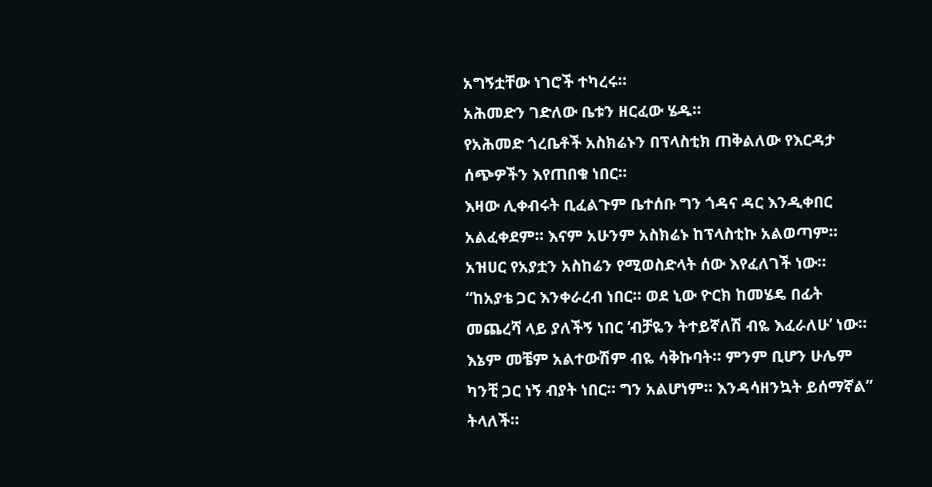አግኝቷቸው ነገሮች ተካረሩ።
አሕመድን ገድለው ቤቱን ዘርፈው ሄዱ።
የአሕመድ ጎረቤቶች አስክሬኑን በፕላስቲክ ጠቅልለው የእርዳታ ሰጭዎችን እየጠበቁ ነበር።
እዛው ሊቀብሩት ቢፈልጉም ቤተሰቡ ግን ጎዳና ዳር እንዲቀበር አልፈቀደም። እናም አሁንም አስክሬኑ ከፕላስቲኩ አልወጣም።
አዝሀር የአያቷን አስከሬን የሚወስድላት ሰው እየፈለገች ነው።
“ከአያቴ ጋር እንቀራረብ ነበር። ወደ ኒው ዮርክ ከመሄዴ በፊት መጨረሻ ላይ ያለችኝ ነበር ‘ብቻዬን ትተይኛለሽ ብዬ እፈራለሁ’ ነው። እኔም መቼም አልተውሽም ብዬ ሳቅኩባት። ምንም ቢሆን ሁሌም ካንቺ ጋር ነኝ ብያት ነበር። ግን አልሆነም። እንዳሳዘንኳት ይሰማኛል” ትላለች።